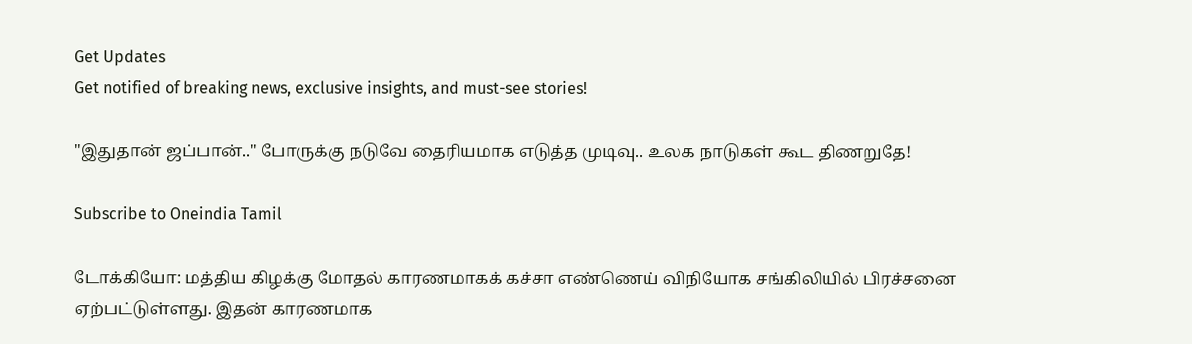Get Updates
Get notified of breaking news, exclusive insights, and must-see stories!

"இதுதான் ஜப்பான்.." போருக்கு நடுவே தைரியமாக எடுத்த முடிவு.. உலக நாடுகள் கூட திணறுதே!

Subscribe to Oneindia Tamil

டோக்கியோ: மத்திய கிழக்கு மோதல் காரணமாகக் கச்சா எண்ணெய் விநியோக சங்கிலியில் பிரச்சனை ஏற்பட்டுள்ளது. இதன் காரணமாக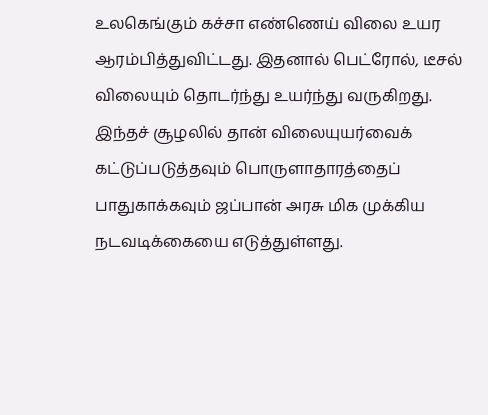உலகெங்கும் கச்சா எண்ணெய் விலை உயர ஆரம்பித்துவிட்டது. இதனால் பெட்ரோல், டீசல் விலையும் தொடர்ந்து உயர்ந்து வருகிறது. இந்தச் சூழலில் தான் விலையுயர்வைக் கட்டுப்படுத்தவும் பொருளாதாரத்தைப் பாதுகாக்கவும் ஜப்பான் அரசு மிக முக்கிய நடவடிக்கையை எடுத்துள்ளது.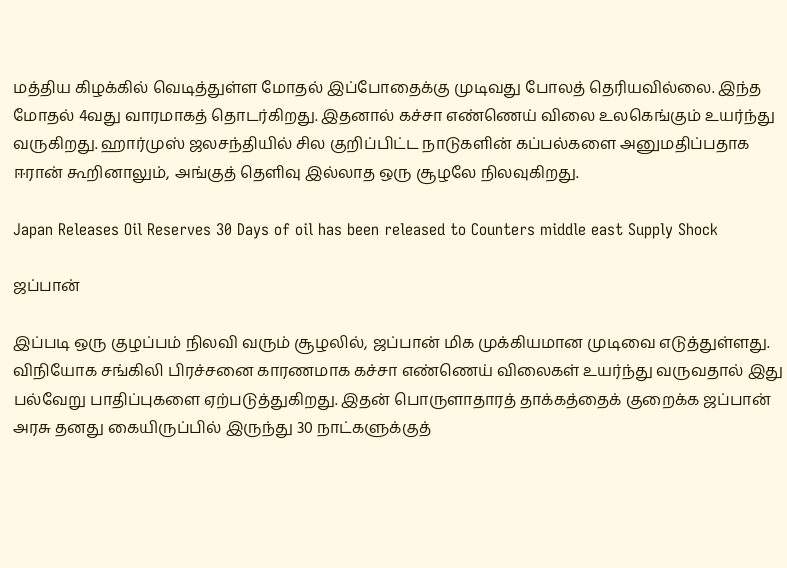மத்திய கிழக்கில் வெடித்துள்ள மோதல் இப்போதைக்கு முடிவது போலத் தெரியவில்லை. இந்த மோதல் 4வது வாரமாகத் தொடர்கிறது. இதனால் கச்சா எண்ணெய் விலை உலகெங்கும் உயர்ந்து வருகிறது. ஹார்முஸ் ஜலசந்தியில் சில குறிப்பிட்ட நாடுகளின் கப்பல்களை அனுமதிப்பதாக ஈரான் கூறினாலும், அங்குத் தெளிவு இல்லாத ஒரு சூழலே நிலவுகிறது.

Japan Releases Oil Reserves 30 Days of oil has been released to Counters middle east Supply Shock

ஜப்பான்

இப்படி ஒரு குழப்பம் நிலவி வரும் சூழலில், ஜப்பான் மிக முக்கியமான முடிவை எடுத்துள்ளது. விநியோக சங்கிலி பிரச்சனை காரணமாக கச்சா எண்ணெய் விலைகள் உயர்ந்து வருவதால் இது பல்வேறு பாதிப்புகளை ஏற்படுத்துகிறது. இதன் பொருளாதாரத் தாக்கத்தைக் குறைக்க ஜப்பான் அரசு தனது கையிருப்பில் இருந்து 30 நாட்களுக்குத்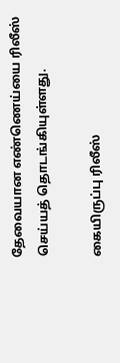தேவையான எண்ணெய்யை ரிலீஸ் செய்யத் தொடங்கியுள்ளது.

கையிருப்பு ரிலீஸ்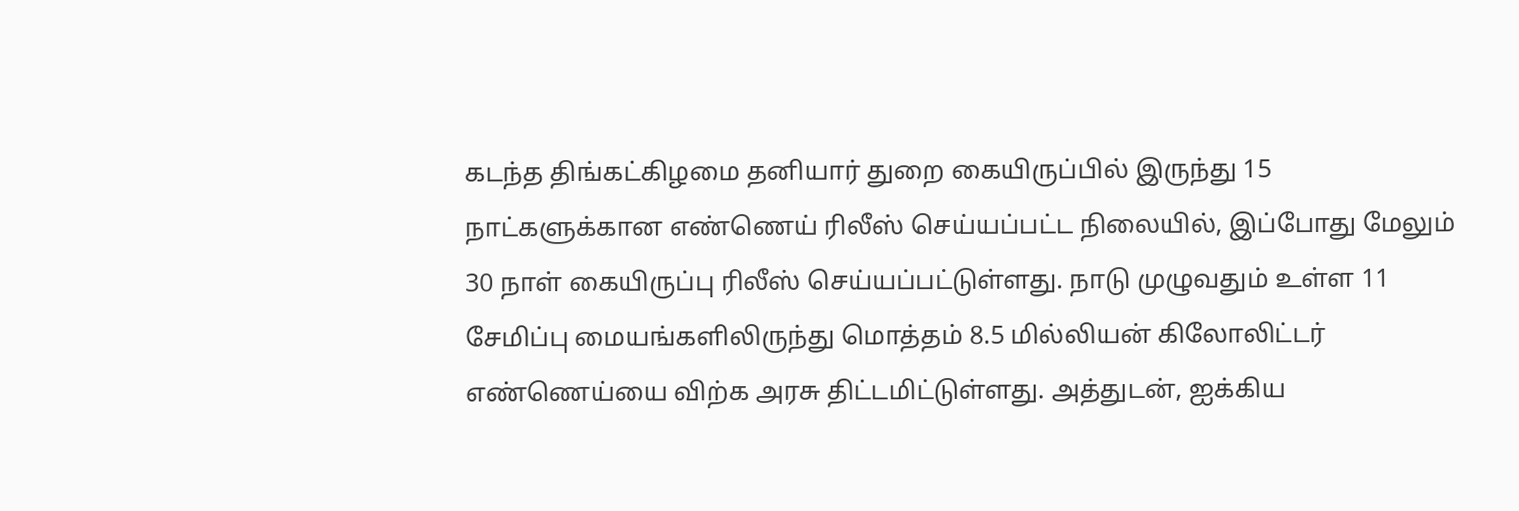கடந்த திங்கட்கிழமை தனியார் துறை கையிருப்பில் இருந்து 15 நாட்களுக்கான எண்ணெய் ரிலீஸ் செய்யப்பட்ட நிலையில், இப்போது மேலும் 30 நாள் கையிருப்பு ரிலீஸ் செய்யப்பட்டுள்ளது. நாடு முழுவதும் உள்ள 11 சேமிப்பு மையங்களிலிருந்து மொத்தம் 8.5 மில்லியன் கிலோலிட்டர் எண்ணெய்யை விற்க அரசு திட்டமிட்டுள்ளது. அத்துடன், ஐக்கிய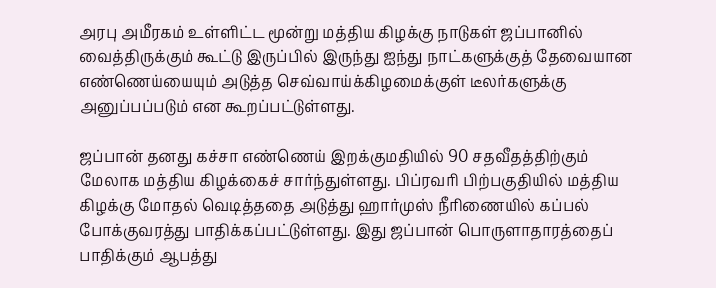அரபு அமீரகம் உள்ளிட்ட மூன்று மத்திய கிழக்கு நாடுகள் ஜப்பானில் வைத்திருக்கும் கூட்டு இருப்பில் இருந்து ஐந்து நாட்களுக்குத் தேவையான எண்ணெய்யையும் அடுத்த செவ்வாய்க்கிழமைக்குள் டீலர்களுக்கு அனுப்பப்படும் என கூறப்பட்டுள்ளது.

ஜப்பான் தனது கச்சா எண்ணெய் இறக்குமதியில் 90 சதவீதத்திற்கும் மேலாக மத்திய கிழக்கைச் சார்ந்துள்ளது. பிப்ரவரி பிற்பகுதியில் மத்திய கிழக்கு மோதல் வெடித்ததை அடுத்து ஹார்முஸ் நீரிணையில் கப்பல் போக்குவரத்து பாதிக்கப்பட்டுள்ளது. இது ஜப்பான் பொருளாதாரத்தைப் பாதிக்கும் ஆபத்து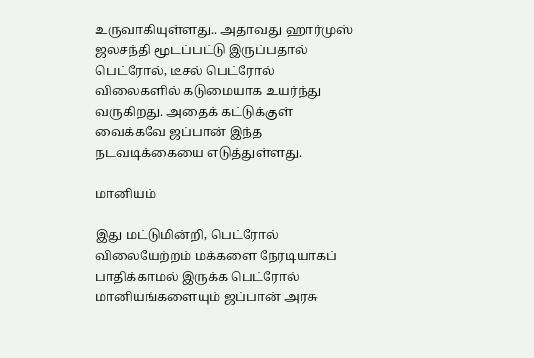உருவாகியுள்ளது.. அதாவது ஹார்முஸ் ஜலசந்தி மூடப்பட்டு இருப்பதால் பெட்ரோல், டீசல் பெட்ரோல் விலைகளில் கடுமையாக உயர்ந்து வருகிறது. அதைக் கட்டுக்குள் வைக்கவே ஜப்பான் இந்த நடவடிக்கையை எடுத்துள்ளது.

மானியம்

இது மட்டுமின்றி, பெட்ரோல் விலையேற்றம் மக்களை நேரடியாகப் பாதிக்காமல் இருக்க பெட்ரோல் மானியங்களையும் ஜப்பான் அரசு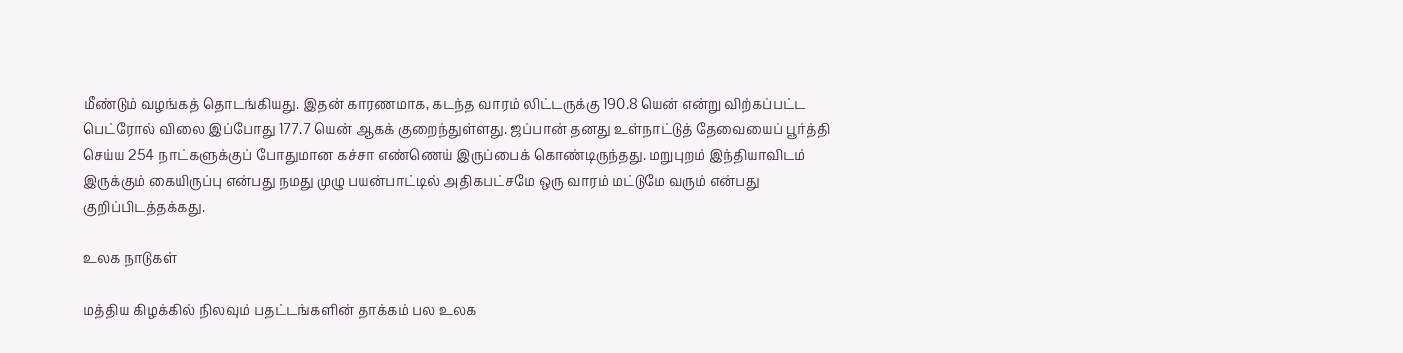மீண்டும் வழங்கத் தொடங்கியது. இதன் காரணமாக, கடந்த வாரம் லிட்டருக்கு 190.8 யென் என்று விற்கப்பட்ட பெட்ரோல் விலை இப்போது 177.7 யென் ஆகக் குறைந்துள்ளது. ஜப்பான் தனது உள்நாட்டுத் தேவையைப் பூர்த்தி செய்ய 254 நாட்களுக்குப் போதுமான கச்சா எண்ணெய் இருப்பைக் கொண்டிருந்தது. மறுபுறம் இந்தியாவிடம் இருக்கும் கையிருப்பு என்பது நமது முழு பயன்பாட்டில் அதிகபட்சமே ஒரு வாரம் மட்டுமே வரும் என்பது குறிப்பிடத்தக்கது.

உலக நாடுகள்

மத்திய கிழக்கில் நிலவும் பதட்டங்களின் தாக்கம் பல உலக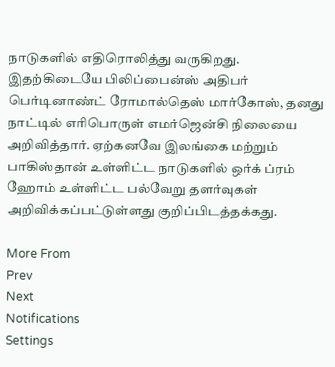நாடுகளில் எதிரொலித்து வருகிறது. இதற்கிடையே பிலிப்பைன்ஸ் அதிபர் பெர்டினாண்ட் ரோமால்தெஸ் மார்கோஸ், தனது நாட்டில் எரிபொருள் எமர்ஜென்சி நிலையை அறிவித்தார். ஏற்கனவே இலங்கை மற்றும் பாகிஸ்தான் உள்ளிட்ட நாடுகளில் ஒர்க் ப்ரம் ஹோம் உள்ளிட்ட பல்வேறு தளர்வுகள் அறிவிக்கப்பட்டுள்ளது குறிப்பிடத்தக்கது.

More From
Prev
Next
Notifications
Settings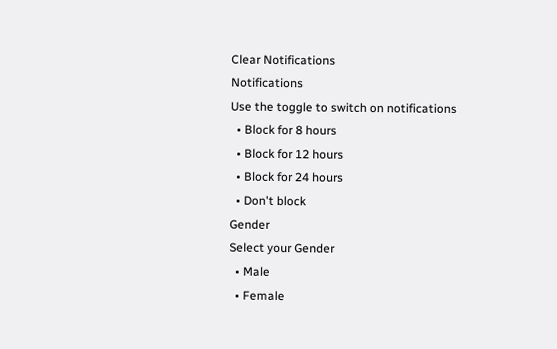Clear Notifications
Notifications
Use the toggle to switch on notifications
  • Block for 8 hours
  • Block for 12 hours
  • Block for 24 hours
  • Don't block
Gender
Select your Gender
  • Male
  • Female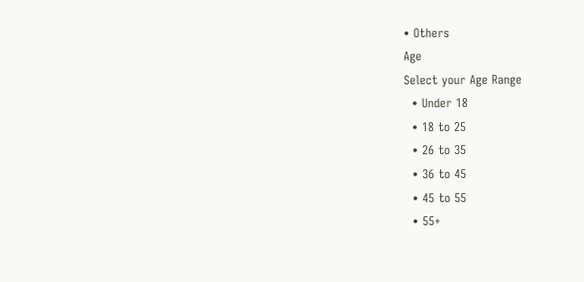• Others
Age
Select your Age Range
  • Under 18
  • 18 to 25
  • 26 to 35
  • 36 to 45
  • 45 to 55
  • 55+